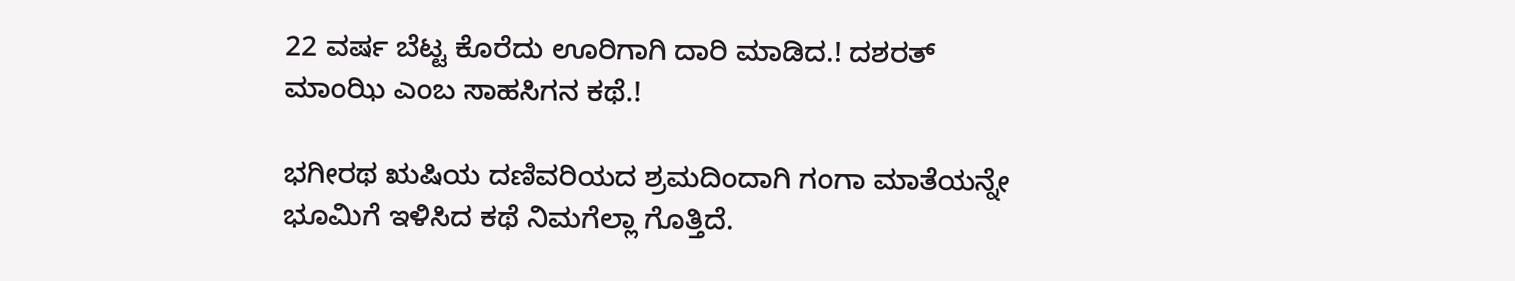22 ವರ್ಷ ಬೆಟ್ಟ ಕೊರೆದು ಊರಿಗಾಗಿ ದಾರಿ ಮಾಡಿದ.! ದಶರತ್ ಮಾಂಝಿ ಎಂಬ ಸಾಹಸಿಗನ ಕಥೆ.!

ಭಗೀರಥ ಋಷಿಯ ದಣಿವರಿಯದ ಶ್ರಮದಿಂದಾಗಿ ಗಂಗಾ ಮಾತೆಯನ್ನೇ ಭೂಮಿಗೆ ಇಳಿಸಿದ ಕಥೆ ನಿಮಗೆಲ್ಲಾ ಗೊತ್ತಿದೆ.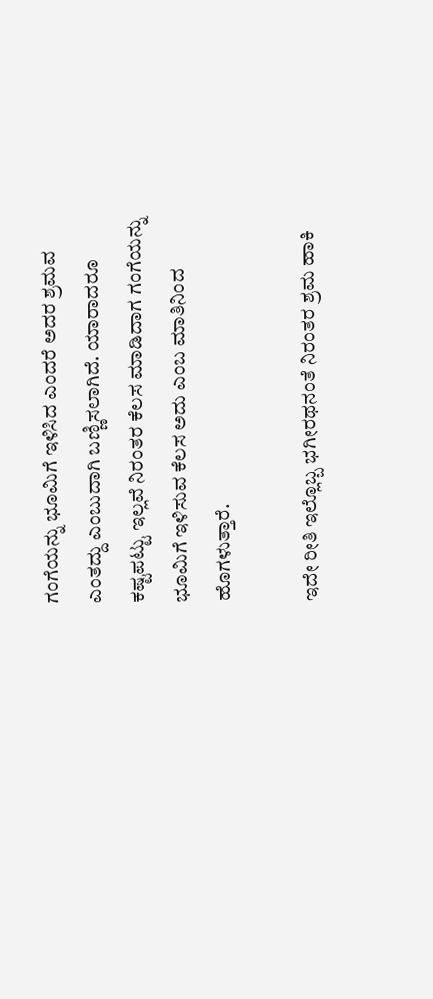ಗಂಗೆಯನ್ನು ಭೂಮಿಗೆ ಇಳಿಸಿದ ಎಂದರೆ ಅದರ ಶ್ರಮವ ಎಂತದ್ದು ಎಂಬುದಾಗಿ ಬಣ್ಣಿಸಲಾಗಿದೆ. ಯಾರಾದರೂ ಕಷ್ಟಪಟ್ಟು ಇಲ್ಲವೆ ನಿರಂತರ ಕೆಲಸ ಮಾಡಿದಾಗ ಗಂಗೆಯನ್ನು ಭೂಮಿಗೆ ಇಳಿಸುವ ಕೆಲಸ ಅದು ಎಂಬ ಮಾತಿನಿಂದ ಹೊಗಳುತ್ತಾರೆ.

ಇದೇ ರೀತಿ ಇಲ್ಲೊಬ್ಬ ಭಗೀರಥನಂತೆ ನಿರಂತರ ಶ್ರಮ ಹಾಕಿ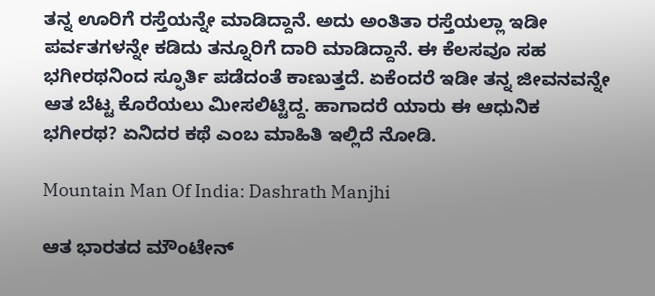ತನ್ನ ಊರಿಗೆ ರಸ್ತೆಯನ್ನೇ ಮಾಡಿದ್ದಾನೆ. ಅದು ಅಂತಿತಾ ರಸ್ತೆಯಲ್ಲಾ ಇಡೀ ಪರ್ವತಗಳನ್ನೇ ಕಡಿದು ತನ್ನೂರಿಗೆ ದಾರಿ ಮಾಡಿದ್ದಾನೆ. ಈ ಕೆಲಸವೂ ಸಹ ಭಗೀರಥನಿಂದ ಸ್ಫೂರ್ತಿ ಪಡೆದಂತೆ ಕಾಣುತ್ತದೆ. ಏಕೆಂದರೆ ಇಡೀ ತನ್ನ ಜೀವನವನ್ನೇ ಆತ ಬೆಟ್ಟ ಕೊರೆಯಲು ಮೀಸಲಿಟ್ಟಿದ್ದ. ಹಾಗಾದರೆ ಯಾರು ಈ ಆಧುನಿಕ ಭಗೀರಥ? ಏನಿದರ ಕಥೆ ಎಂಬ ಮಾಹಿತಿ ಇಲ್ಲಿದೆ ನೋಡಿ.

Mountain Man Of India: Dashrath Manjhi

ಆತ ಭಾರತದ ಮೌಂಟೇನ್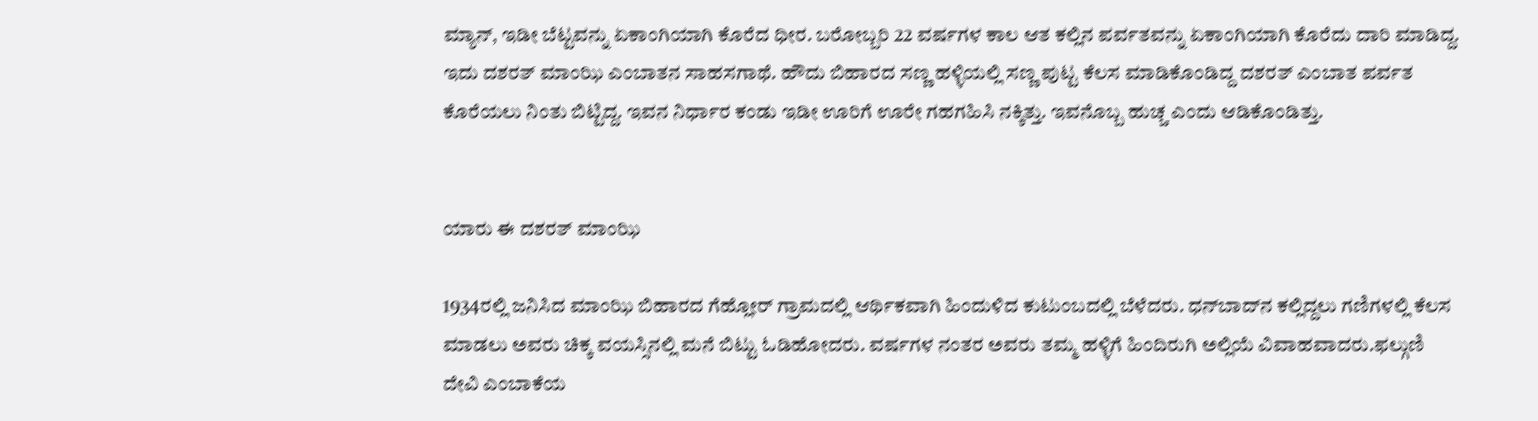ಮ್ಯಾನ್, ಇಡೀ ಬೆಟ್ಟವನ್ನು ಏಕಾಂಗಿಯಾಗಿ ಕೊರೆದ ಧೀರ. ಬರೋಬ್ಬರಿ 22 ವರ್ಷಗಳ ಕಾಲ ಆತ ಕಲ್ಲಿನ ಪರ್ವತವನ್ನು ಏಕಾಂಗಿಯಾಗಿ ಕೊರೆದು ದಾರಿ ಮಾಡಿದ್ದ. ಇದು ದಶರತ್ ಮಾಂಝಿ ಎಂಬಾತನ ಸಾಹಸಗಾಥೆ. ಹೌದು ಬಿಹಾರದ ಸಣ್ಣ ಹಳ್ಳಿಯಲ್ಲಿ ಸಣ್ಣ ಪುಟ್ಟ ಕೆಲಸ ಮಾಡಿಕೊಂಡಿದ್ದ ದಶರತ್ ಎಂಬಾತ ಪರ್ವತ ಕೊರೆಯಲು ನಿಂತು ಬಿಟ್ಟಿದ್ದ. ಇವನ ನಿರ್ಧಾರ ಕಂಡು ಇಡೀ ಊರಿಗೆ ಊರೇ ಗಹಗಹಿಸಿ ನಕ್ಕಿತ್ತು. ಇವನೊಬ್ಬ ಹುಚ್ಚ ಎಂದು ಆಡಿಕೊಂಡಿತ್ತು.


ಯಾರು ಈ ದಶರತ್ ಮಾಂಝಿ

1934ರಲ್ಲಿ ಜನಿಸಿದ ಮಾಂಝಿ ಬಿಹಾರದ ಗೆಹ್ಲೋರ್ ಗ್ರಾಮದಲ್ಲಿ ಆರ್ಥಿಕವಾಗಿ ಹಿಂದುಳಿದ ಕುಟುಂಬದಲ್ಲಿ ಬೆಳೆದರು. ಧನ್‌ಬಾದ್‌ನ ಕಲ್ಲಿದ್ದಲು ಗಣಿಗಳಲ್ಲಿ ಕೆಲಸ ಮಾಡಲು ಅವರು ಚಿಕ್ಕ ವಯಸ್ಸಿನಲ್ಲಿ ಮನೆ ಬಿಟ್ಟು ಓಡಿಹೋದರು. ವರ್ಷಗಳ ನಂತರ ಅವರು ತಮ್ಮ ಹಳ್ಳಿಗೆ ಹಿಂದಿರುಗಿ ಅಲ್ಲಿಯೆ ವಿವಾಹವಾದರು.ಫಲ್ಗುಣಿ ದೇವಿ ಎಂಬಾಕೆಯ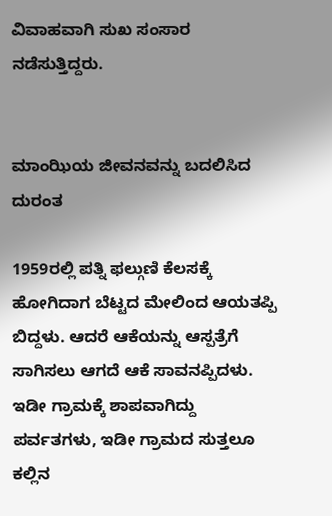ವಿವಾಹವಾಗಿ ಸುಖ ಸಂಸಾರ ನಡೆಸುತ್ತಿದ್ದರು.


ಮಾಂಝಿಯ ಜೀವನವನ್ನು ಬದಲಿಸಿದ ದುರಂತ

1959ರಲ್ಲಿ ಪತ್ನಿ ಫಲ್ಗುಣಿ ಕೆಲಸಕ್ಕೆ ಹೋಗಿದಾಗ ಬೆಟ್ಟದ ಮೇಲಿಂದ ಆಯತಪ್ಪಿ ಬಿದ್ದಳು. ಆದರೆ ಆಕೆಯನ್ನು ಆಸ್ಪತ್ರೆಗೆ ಸಾಗಿಸಲು ಆಗದೆ ಆಕೆ ಸಾವನಪ್ಪಿದಳು. ಇಡೀ ಗ್ರಾಮಕ್ಕೆ ಶಾಪವಾಗಿದ್ದು ಪರ್ವತಗಳು, ಇಡೀ ಗ್ರಾಮದ ಸುತ್ತಲೂ ಕಲ್ಲಿನ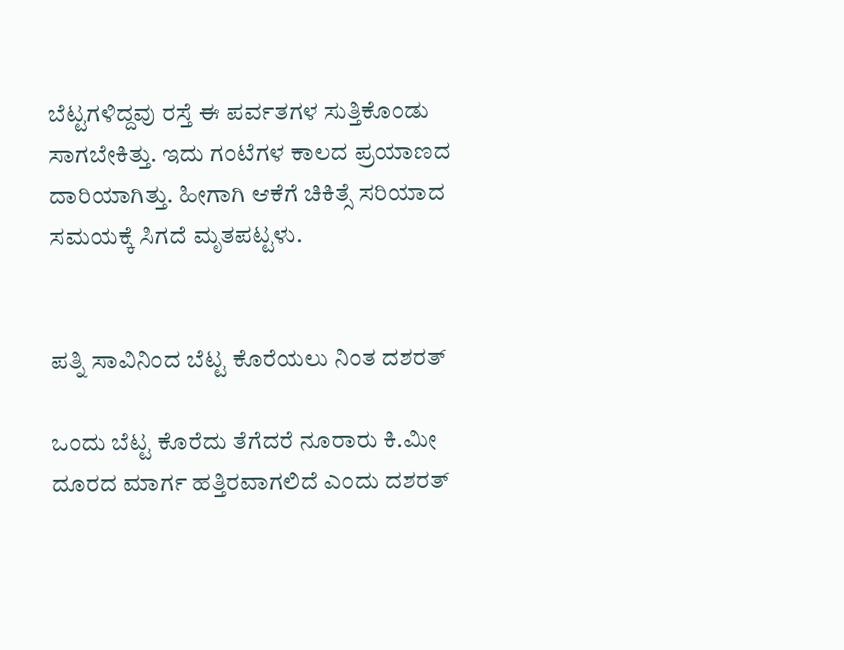ಬೆಟ್ಟಗಳಿದ್ದವು ರಸ್ತೆ ಈ ಪರ್ವತಗಳ ಸುತ್ತಿಕೊಂಡು ಸಾಗಬೇಕಿತ್ತು. ಇದು ಗಂಟೆಗಳ ಕಾಲದ ಪ್ರಯಾಣದ ದಾರಿಯಾಗಿತ್ತು. ಹೀಗಾಗಿ ಆಕೆಗೆ ಚಿಕಿತ್ಸೆ ಸರಿಯಾದ ಸಮಯಕ್ಕೆ ಸಿಗದೆ ಮೃತಪಟ್ಟಳು.


ಪತ್ನಿ ಸಾವಿನಿಂದ ಬೆಟ್ಟ ಕೊರೆಯಲು ನಿಂತ ದಶರತ್

ಒಂದು ಬೆಟ್ಟ ಕೊರೆದು ತೆಗೆದರೆ ನೂರಾರು ಕಿ.ಮೀ ದೂರದ ಮಾರ್ಗ ಹತ್ತಿರವಾಗಲಿದೆ ಎಂದು ದಶರತ್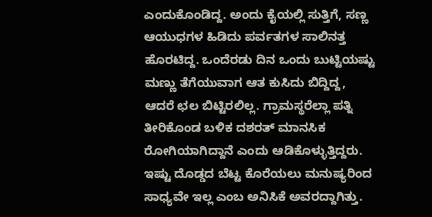ಎಂದುಕೊಂಡಿದ್ದ. ಅಂದು ಕೈಯಲ್ಲಿ ಸುತ್ತಿಗೆ, ಸಣ್ಣ ಆಯುಧಗಳ ಹಿಡಿದು ಪರ್ವತಗಳ ಸಾಲಿನತ್ತ ಹೊರಟಿದ್ದ. ಒಂದೆರಡು ದಿನ ಒಂದು ಬುಟ್ಟಿಯಷ್ಟು ಮಣ್ಣು ತೆಗೆಯುವಾಗ ಆತ ಕುಸಿದು ಬಿದ್ದಿದ್ದ, ಆದರೆ ಛಲ ಬಿಟ್ಟಿರಲಿಲ್ಲ. ಗ್ರಾಮಸ್ಥರೆಲ್ಲಾ ಪತ್ನಿ ತೀರಿಕೊಂಡ ಬಳಿಕ ದಶರತ್ ಮಾನಸಿಕ ರೋಗಿಯಾಗಿದ್ದಾನೆ ಎಂದು ಆಡಿಕೊಳ್ಳುತ್ತಿದ್ದರು. ಇಷ್ಟು ದೊಡ್ಡದ ಬೆಟ್ಟ ಕೊರೆಯಲು ಮನುಷ್ಯರಿಂದ ಸಾಧ್ಯವೇ ಇಲ್ಲ ಎಂಬ ಅನಿಸಿಕೆ ಅವರದ್ದಾಗಿತ್ತು.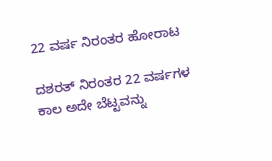22 ವರ್ಷ ನಿರಂತರ ಹೋರಾಟ

ದಶರತ್ ನಿರಂತರ 22 ವರ್ಷಗಳ ಕಾಲ ಅದೇ ಬೆಟ್ಟವನ್ನು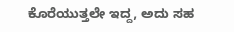ಕೊರೆಯುತ್ತಲೇ ಇದ್ದ, ಅದು ಸಹ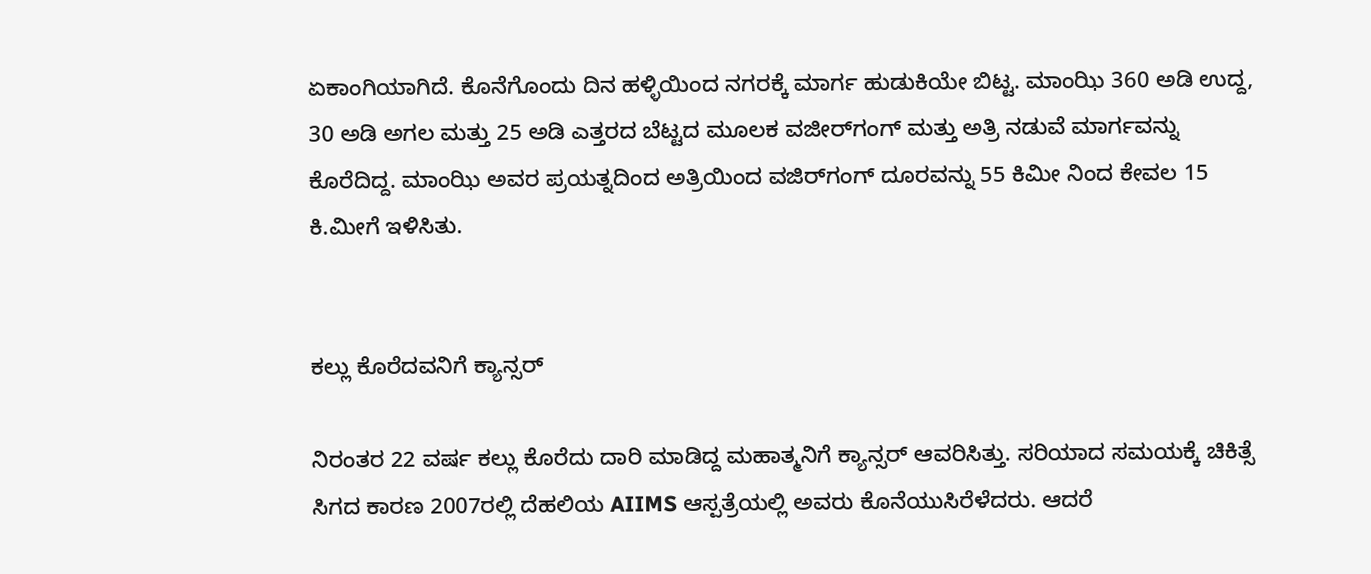ಏಕಾಂಗಿಯಾಗಿದೆ. ಕೊನೆಗೊಂದು ದಿನ ಹಳ್ಳಿಯಿಂದ ನಗರಕ್ಕೆ ಮಾರ್ಗ ಹುಡುಕಿಯೇ ಬಿಟ್ಟ. ಮಾಂಝಿ 360 ಅಡಿ ಉದ್ದ, 30 ಅಡಿ ಅಗಲ ಮತ್ತು 25 ಅಡಿ ಎತ್ತರದ ಬೆಟ್ಟದ ಮೂಲಕ ವಜೀರ್‌ಗಂಗ್ ಮತ್ತು ಅತ್ರಿ ನಡುವೆ ಮಾರ್ಗವನ್ನು ಕೊರೆದಿದ್ದ. ಮಾಂಝಿ ಅವರ ಪ್ರಯತ್ನದಿಂದ ಅತ್ರಿಯಿಂದ ವಜಿರ್‌ಗಂಗ್ ದೂರವನ್ನು 55 ಕಿಮೀ ನಿಂದ ಕೇವಲ 15 ಕಿ.ಮೀಗೆ ಇಳಿಸಿತು.


ಕಲ್ಲು ಕೊರೆದವನಿಗೆ ಕ್ಯಾನ್ಸರ್

ನಿರಂತರ 22 ವರ್ಷ ಕಲ್ಲು ಕೊರೆದು ದಾರಿ ಮಾಡಿದ್ದ ಮಹಾತ್ಮನಿಗೆ ಕ್ಯಾನ್ಸರ್ ಆವರಿಸಿತ್ತು. ಸರಿಯಾದ ಸಮಯಕ್ಕೆ ಚಿಕಿತ್ಸೆ ಸಿಗದ ಕಾರಣ 2007ರಲ್ಲಿ ದೆಹಲಿಯ AIIMS ಆಸ್ಪತ್ರೆಯಲ್ಲಿ ಅವರು ಕೊನೆಯುಸಿರೆಳೆದರು. ಆದರೆ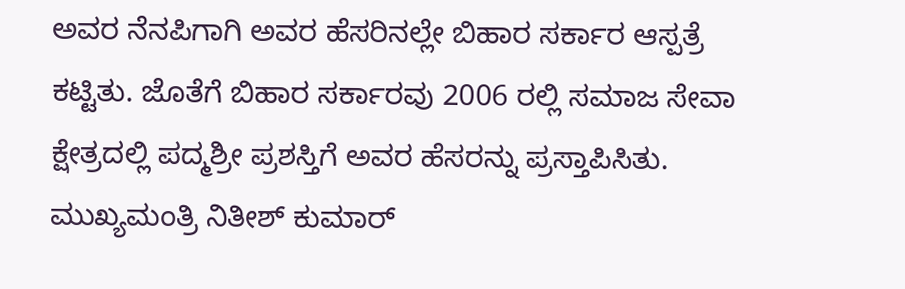ಅವರ ನೆನಪಿಗಾಗಿ ಅವರ ಹೆಸರಿನಲ್ಲೇ ಬಿಹಾರ ಸರ್ಕಾರ ಆಸ್ಪತ್ರೆ ಕಟ್ಟಿತು. ಜೊತೆಗೆ ಬಿಹಾರ ಸರ್ಕಾರವು 2006 ರಲ್ಲಿ ಸಮಾಜ ಸೇವಾ ಕ್ಷೇತ್ರದಲ್ಲಿ ಪದ್ಮಶ್ರೀ ಪ್ರಶಸ್ತಿಗೆ ಅವರ ಹೆಸರನ್ನು ಪ್ರಸ್ತಾಪಿಸಿತು. ಮುಖ್ಯಮಂತ್ರಿ ನಿತೀಶ್ ಕುಮಾರ್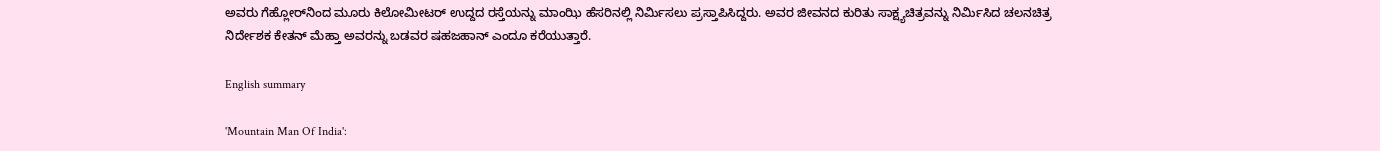ಅವರು ಗೆಹ್ಲೋರ್‌ನಿಂದ ಮೂರು ಕಿಲೋಮೀಟರ್ ಉದ್ದದ ರಸ್ತೆಯನ್ನು ಮಾಂಝಿ ಹೆಸರಿನಲ್ಲಿ ನಿರ್ಮಿಸಲು ಪ್ರಸ್ತಾಪಿಸಿದ್ದರು. ಅವರ ಜೀವನದ ಕುರಿತು ಸಾಕ್ಷ್ಯಚಿತ್ರವನ್ನು ನಿರ್ಮಿಸಿದ ಚಲನಚಿತ್ರ ನಿರ್ದೇಶಕ ಕೇತನ್ ಮೆಹ್ತಾ ಅವರನ್ನು ಬಡವರ ಷಹಜಹಾನ್ ಎಂದೂ ಕರೆಯುತ್ತಾರೆ.

English summary

'Mountain Man Of India':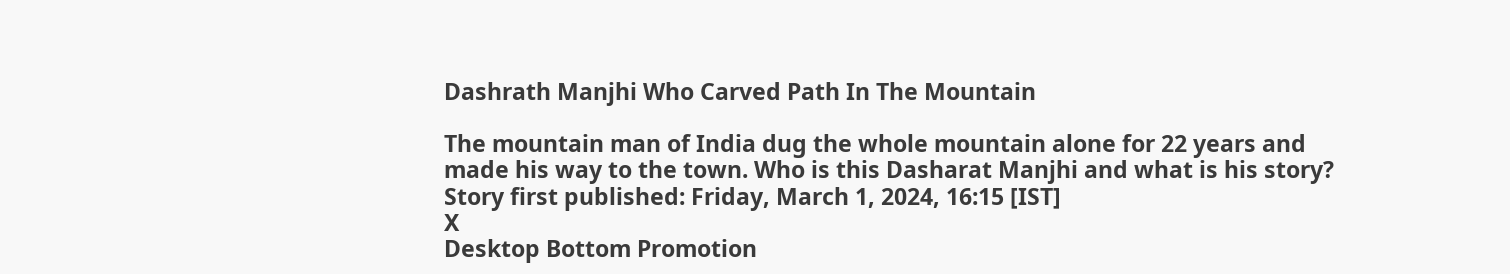Dashrath Manjhi Who Carved Path In The Mountain

The mountain man of India dug the whole mountain alone for 22 years and made his way to the town. Who is this Dasharat Manjhi and what is his story?
Story first published: Friday, March 1, 2024, 16:15 [IST]
X
Desktop Bottom Promotion